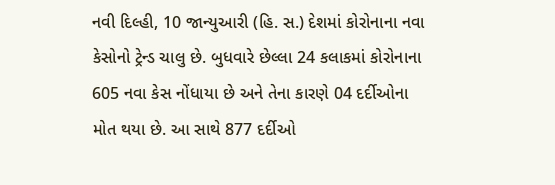નવી દિલ્હી, 10 જાન્યુઆરી (હિ. સ.) દેશમાં કોરોનાના નવા કેસોનો ટ્રેન્ડ ચાલુ છે. બુધવારે છેલ્લા 24 કલાકમાં કોરોનાના 605 નવા કેસ નોંધાયા છે અને તેના કારણે 04 દર્દીઓના મોત થયા છે. આ સાથે 877 દર્દીઓ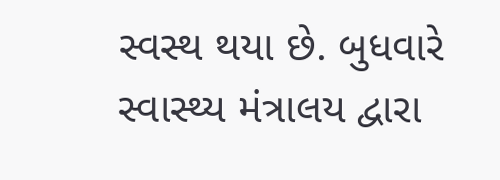સ્વસ્થ થયા છે. બુધવારે સ્વાસ્થ્ય મંત્રાલય દ્વારા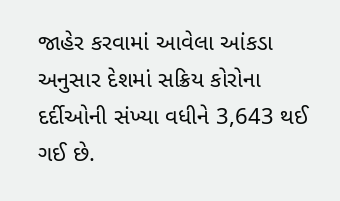જાહેર કરવામાં આવેલા આંકડા અનુસાર દેશમાં સક્રિય કોરોના દર્દીઓની સંખ્યા વધીને 3,643 થઈ ગઈ છે.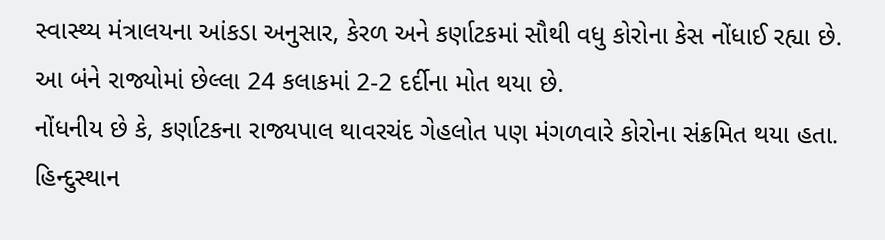સ્વાસ્થ્ય મંત્રાલયના આંકડા અનુસાર, કેરળ અને કર્ણાટકમાં સૌથી વધુ કોરોના કેસ નોંધાઈ રહ્યા છે. આ બંને રાજ્યોમાં છેલ્લા 24 કલાકમાં 2-2 દર્દીના મોત થયા છે.
નોંધનીય છે કે, કર્ણાટકના રાજ્યપાલ થાવરચંદ ગેહલોત પણ મંગળવારે કોરોના સંક્રમિત થયા હતા.
હિન્દુસ્થાન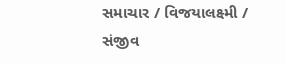સમાચાર / વિજયાલક્ષ્મી / સંજીવ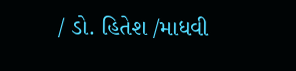/ ડો. હિતેશ /માધવી